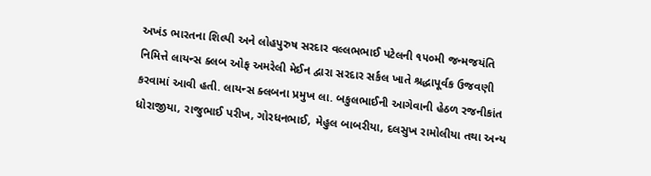અખંડ ભારતના શિલ્પી અને લોહપુરુષ સરદાર વલ્લભભાઈ પટેલની ૧૫૦મી જન્મજયંતિ નિમિત્તે લાયન્સ ક્લબ ઓફ અમરેલી મેઈન દ્વારા સરદાર સર્કલ ખાતે શ્રદ્ધાપૂર્વક ઉજવણી કરવામાં આવી હતી. લાયન્સ ક્લબના પ્રમુખ લા. બકુલભાઈની આગેવાની હેઠળ રજનીકાંત ધોરાજીયા, રાજુભાઈ પરીખ, ગોરધનભાઈ, મેહુલ બાબરીયા, દલસુખ રામોલીયા તથા અન્ય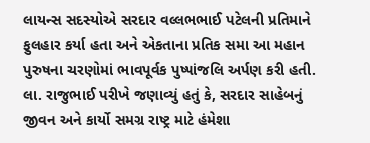લાયન્સ સદસ્યોએ સરદાર વલ્લભભાઈ પટેલની પ્રતિમાને ફુલહાર કર્યા હતા અને એકતાના પ્રતિક સમા આ મહાન પુરુષના ચરણોમાં ભાવપૂર્વક પુષ્પાંજલિ અર્પણ કરી હતી. લા. રાજુભાઈ પરીખે જણાવ્યું હતું કે, સરદાર સાહેબનું જીવન અને કાર્યો સમગ્ર રાષ્ટ્ર માટે હંમેશા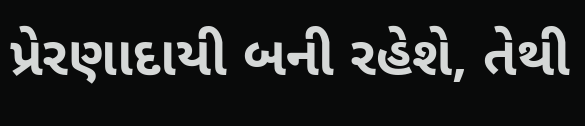પ્રેરણાદાયી બની રહેશે, તેથી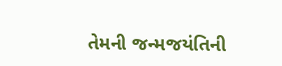તેમની જન્મજયંતિની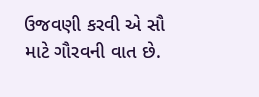ઉજવણી કરવી એ સૌ માટે ગૌરવની વાત છે.